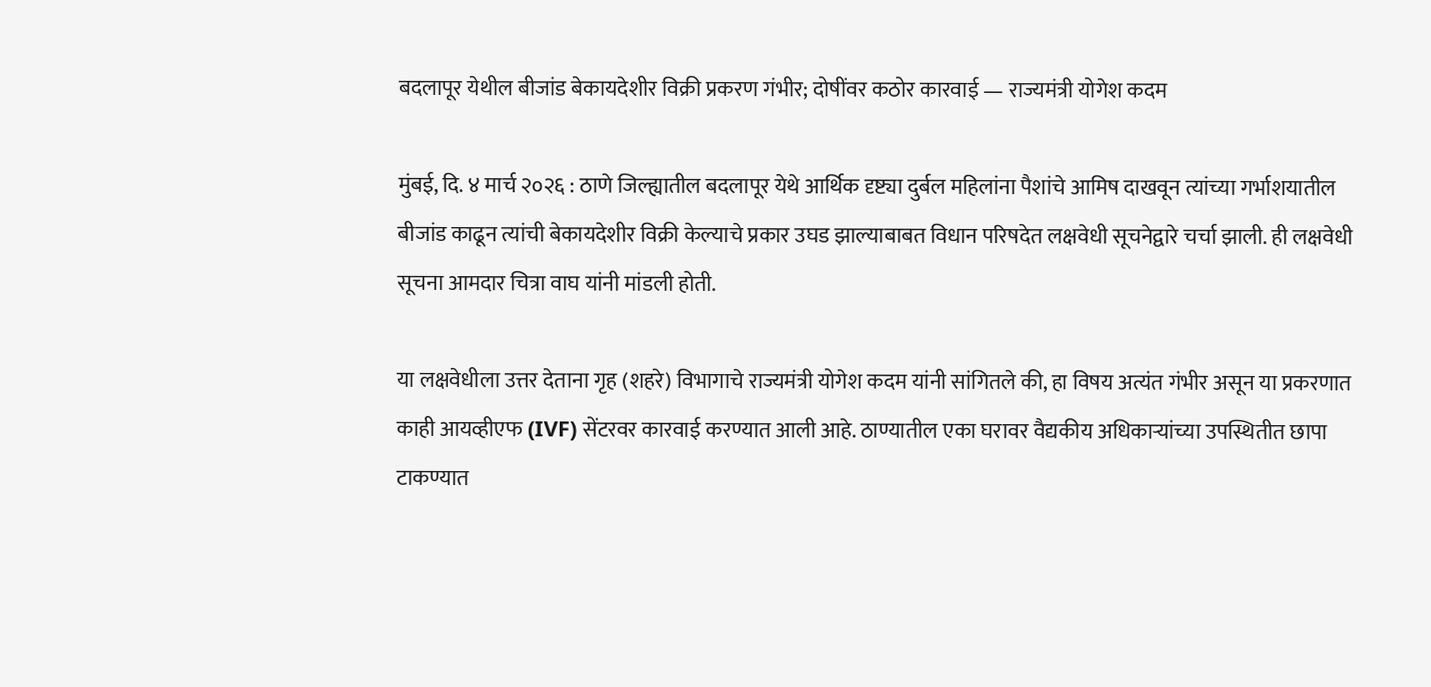बदलापूर येथील बीजांड बेकायदेशीर विक्री प्रकरण गंभीर; दोषींवर कठोर कारवाई — राज्यमंत्री योगेश कदम

मुंबई, दि. ४ मार्च २०२६ : ठाणे जिल्ह्यातील बदलापूर येथे आर्थिक दृष्ट्या दुर्बल महिलांना पैशांचे आमिष दाखवून त्यांच्या गर्भाशयातील बीजांड काढून त्यांची बेकायदेशीर विक्री केल्याचे प्रकार उघड झाल्याबाबत विधान परिषदेत लक्षवेधी सूचनेद्वारे चर्चा झाली. ही लक्षवेधी सूचना आमदार चित्रा वाघ यांनी मांडली होती.

या लक्षवेधीला उत्तर देताना गृह (शहरे) विभागाचे राज्यमंत्री योगेश कदम यांनी सांगितले की, हा विषय अत्यंत गंभीर असून या प्रकरणात काही आयव्हीएफ (IVF) सेंटरवर कारवाई करण्यात आली आहे. ठाण्यातील एका घरावर वैद्यकीय अधिकाऱ्यांच्या उपस्थितीत छापा टाकण्यात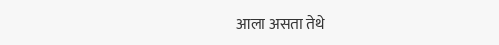आला असता तेथे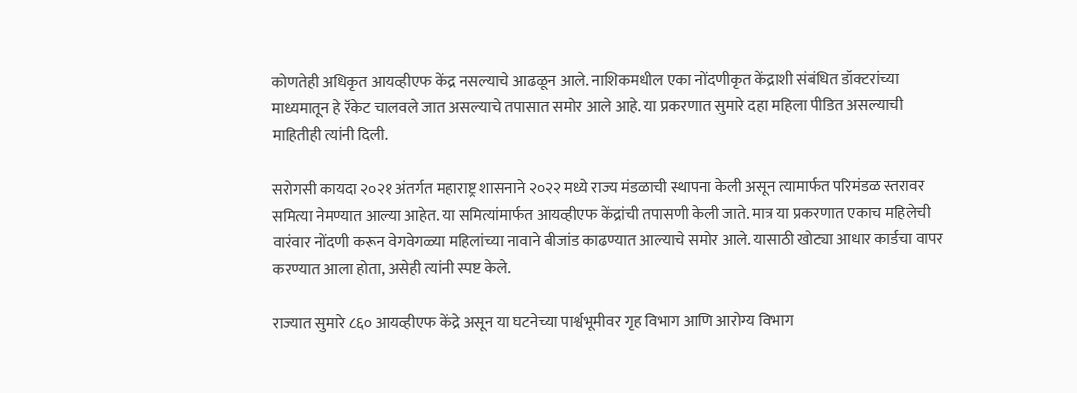कोणतेही अधिकृत आयव्हीएफ केंद्र नसल्याचे आढळून आले. नाशिकमधील एका नोंदणीकृत केंद्राशी संबंधित डॉक्टरांच्या माध्यमातून हे रॅकेट चालवले जात असल्याचे तपासात समोर आले आहे. या प्रकरणात सुमारे दहा महिला पीडित असल्याची माहितीही त्यांनी दिली.

सरोगसी कायदा २०२१ अंतर्गत महाराष्ट्र शासनाने २०२२ मध्ये राज्य मंडळाची स्थापना केली असून त्यामार्फत परिमंडळ स्तरावर समित्या नेमण्यात आल्या आहेत. या समित्यांमार्फत आयव्हीएफ केंद्रांची तपासणी केली जाते. मात्र या प्रकरणात एकाच महिलेची वारंवार नोंदणी करून वेगवेगळ्या महिलांच्या नावाने बीजांड काढण्यात आल्याचे समोर आले. यासाठी खोट्या आधार कार्डचा वापर करण्यात आला होता, असेही त्यांनी स्पष्ट केले.

राज्यात सुमारे ८६० आयव्हीएफ केंद्रे असून या घटनेच्या पार्श्वभूमीवर गृह विभाग आणि आरोग्य विभाग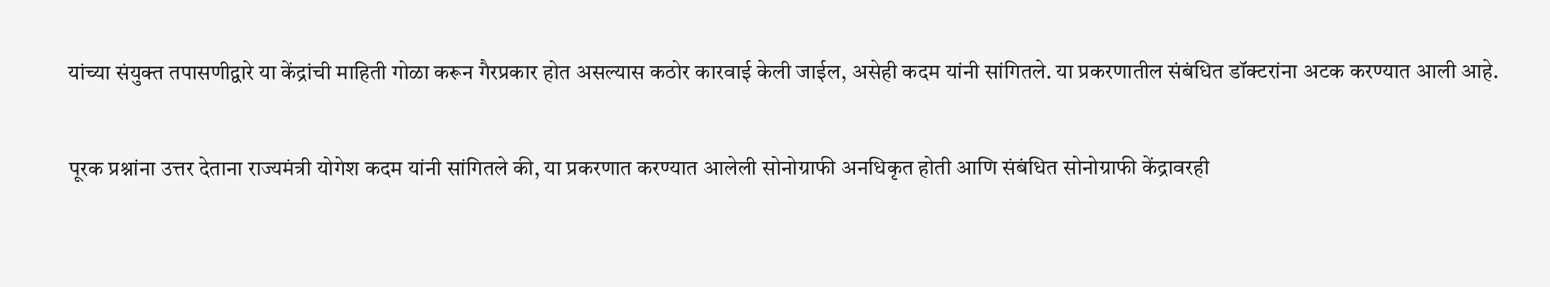यांच्या संयुक्त तपासणीद्वारे या केंद्रांची माहिती गोळा करून गैरप्रकार होत असल्यास कठोर कारवाई केली जाईल, असेही कदम यांनी सांगितले. या प्रकरणातील संबंधित डॉक्टरांना अटक करण्यात आली आहे.

पूरक प्रश्नांना उत्तर देताना राज्यमंत्री योगेश कदम यांनी सांगितले की, या प्रकरणात करण्यात आलेली सोनोग्राफी अनधिकृत होती आणि संबंधित सोनोग्राफी केंद्रावरही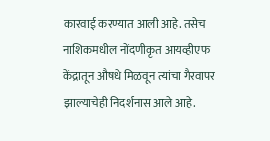कारवाई करण्यात आली आहे. तसेच नाशिकमधील नोंदणीकृत आयव्हीएफ केंद्रातून औषधे मिळवून त्यांचा गैरवापर झाल्याचेही निदर्शनास आले आहे.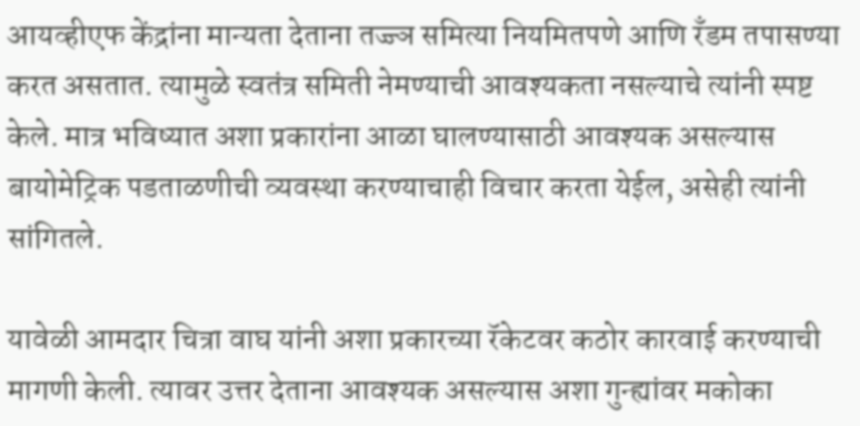आयव्हीएफ केंद्रांना मान्यता देताना तज्ज्ञ समित्या नियमितपणे आणि रँडम तपासण्या करत असतात. त्यामुळे स्वतंत्र समिती नेमण्याची आवश्यकता नसल्याचे त्यांनी स्पष्ट केले. मात्र भविष्यात अशा प्रकारांना आळा घालण्यासाठी आवश्यक असल्यास बायोमेट्रिक पडताळणीची व्यवस्था करण्याचाही विचार करता येईल, असेही त्यांनी सांगितले.

यावेळी आमदार चित्रा वाघ यांनी अशा प्रकारच्या रॅकेटवर कठोर कारवाई करण्याची मागणी केली. त्यावर उत्तर देताना आवश्यक असल्यास अशा गुन्ह्यांवर मकोका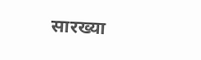सारख्या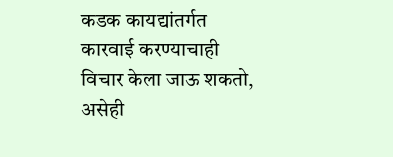कडक कायद्यांतर्गत कारवाई करण्याचाही विचार केला जाऊ शकतो, असेही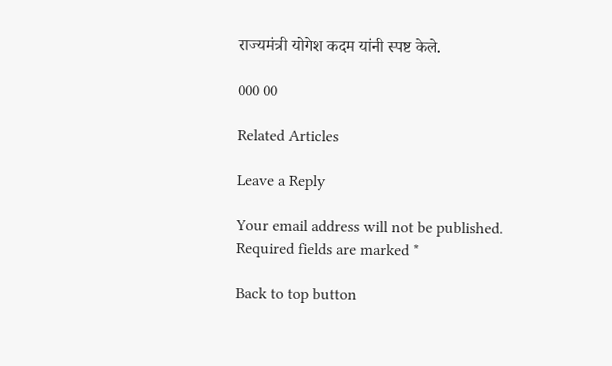राज्यमंत्री योगेश कदम यांनी स्पष्ट केले.

000 00

Related Articles

Leave a Reply

Your email address will not be published. Required fields are marked *

Back to top button